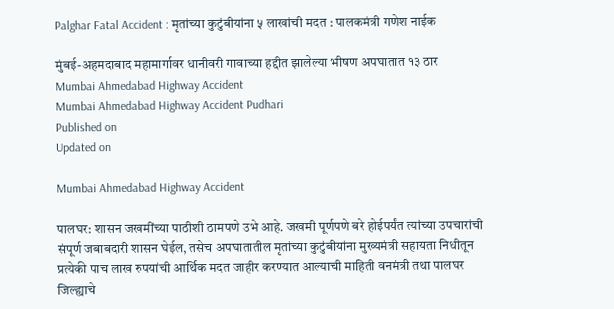Palghar Fatal Accident : मृतांच्या कुटुंबीयांना ५ लाखांची मदत : पालकमंत्री गणेश नाईक

मुंबई-अहमदाबाद महामार्गावर धानीवरी गावाच्या हद्दीत झालेल्या भीषण अपघातात १३ ठार
Mumbai Ahmedabad Highway Accident
Mumbai Ahmedabad Highway Accident Pudhari
Published on
Updated on

Mumbai Ahmedabad Highway Accident

पालघर: शासन जखमींच्या पाठीशी ठामपणे उभे आहे. जखमी पूर्णपणे बरे होईपर्यंत त्यांच्या उपचारांची संपूर्ण जबाबदारी शासन घेईल, तसेच अपघातातील मृतांच्या कुटुंबीयांना मुख्यमंत्री सहायता निधीतून प्रत्येकी पाच लाख रुपयांची आर्थिक मदत जाहीर करण्यात आल्याची माहिती वनमंत्री तथा पालघर जिल्ह्याचे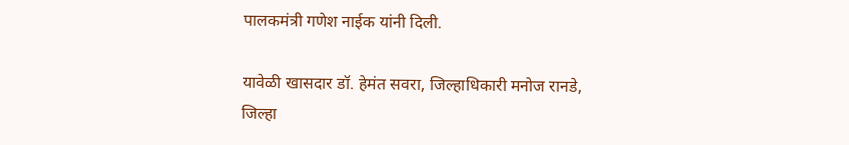पालकमंत्री गणेश नाईक यांनी दिली.

यावेळी खासदार डॉ. हेमंत सवरा, जिल्हाधिकारी मनोज रानडे, जिल्हा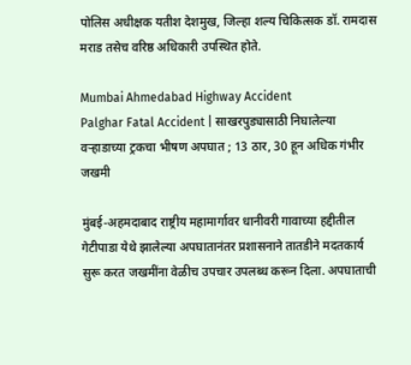पोलिस अधीक्षक यतीश देशमुख, जिल्हा शल्य चिकित्सक डॉ. रामदास मराड तसेच वरिष्ठ अधिकारी उपस्थित होते.

Mumbai Ahmedabad Highway Accident
Palghar Fatal Accident | साखरपुड्यासाठी निघालेल्या वऱ्हाडाच्या ट्रकचा भीषण अपघात ; 13 ठार, 30 हून अधिक गंभीर जखमी

मुंबई-अहमदाबाद राष्ट्रीय महामार्गावर धानीवरी गावाच्या हद्दीतील गेटीपाडा येथे झालेल्या अपघातानंतर प्रशासनाने तातडीने मदतकार्य सुरू करत जखमींना वेळीच उपचार उपलब्ध करून दिला. अपघाताची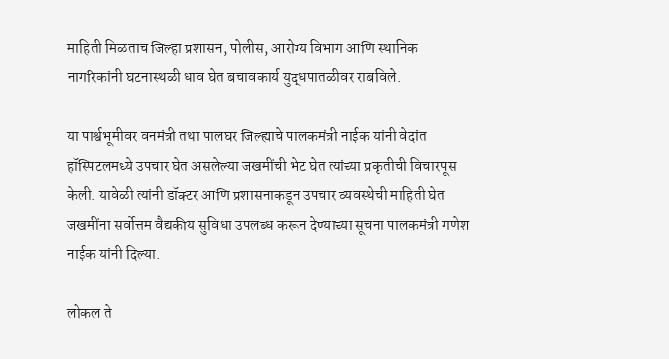माहिती मिळताच जिल्हा प्रशासन, पोलीस, आरोग्य विभाग आणि स्थानिक नागरिकांनी घटनास्थळी धाव घेत बचावकार्य युद्धपातळीवर राबविले.

या पार्श्वभूमीवर वनमंत्री तथा पालघर जिल्ह्याचे पालकमंत्री नाईक यांनी वेदांत हॉस्पिटलमध्ये उपचार घेत असलेल्या जखमींची भेट घेत त्यांच्या प्रकृतीची विचारपूस केली. यावेळी त्यांनी डॉक्टर आणि प्रशासनाकडून उपचार व्यवस्थेची माहिती घेत जखमींना सर्वोत्तम वैद्यकीय सुविधा उपलब्ध करून देण्याच्या सूचना पालकमंत्री गणेश नाईक यांनी दिल्या.

लोकल ते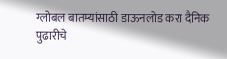ग्लोबल बातम्यांसाठी डाऊनलोड करा दैनिक पुढारीचे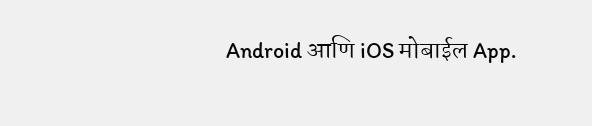Android आणि iOS मोबाईल App.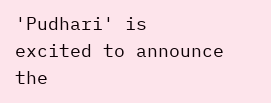'Pudhari' is excited to announce the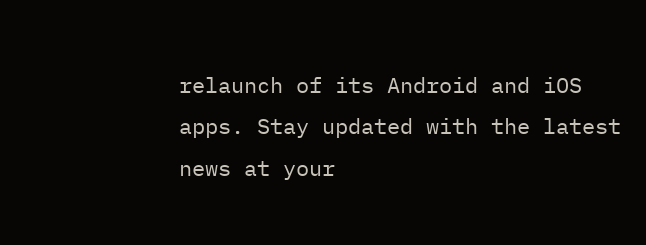relaunch of its Android and iOS apps. Stay updated with the latest news at your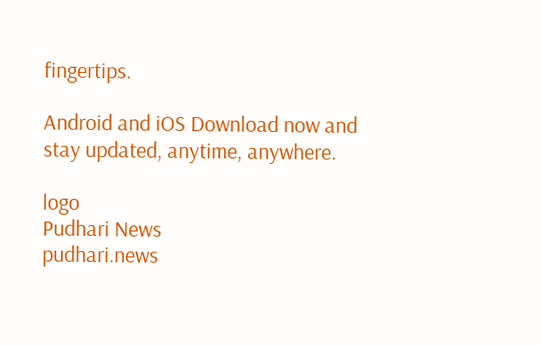fingertips.

Android and iOS Download now and stay updated, anytime, anywhere.

logo
Pudhari News
pudhari.news